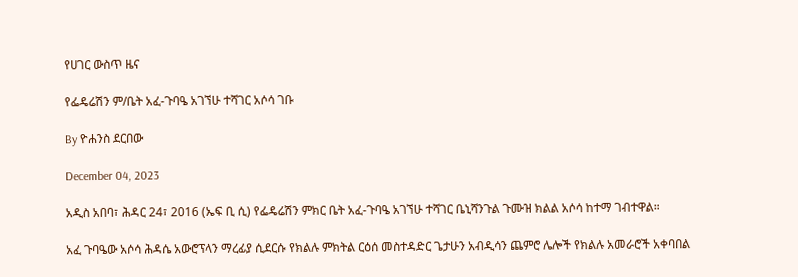የሀገር ውስጥ ዜና

የፌዴሬሽን ም/ቤት አፈ-ጉባዔ አገኘሁ ተሻገር አሶሳ ገቡ

By ዮሐንስ ደርበው

December 04, 2023

አዲስ አበባ፣ ሕዳር 24፣ 2016 (ኤፍ ቢ ሲ) የፌዴሬሽን ምክር ቤት አፈ-ጉባዔ አገኘሁ ተሻገር ቤኒሻንጉል ጉሙዝ ክልል አሶሳ ከተማ ገብተዋል።

አፈ ጉባዔው አሶሳ ሕዳሴ አውሮፕላን ማረፊያ ሲደርሱ የክልሉ ምክትል ርዕሰ መስተዳድር ጌታሁን አብዲሳን ጨምሮ ሌሎች የክልሉ አመራሮች አቀባበል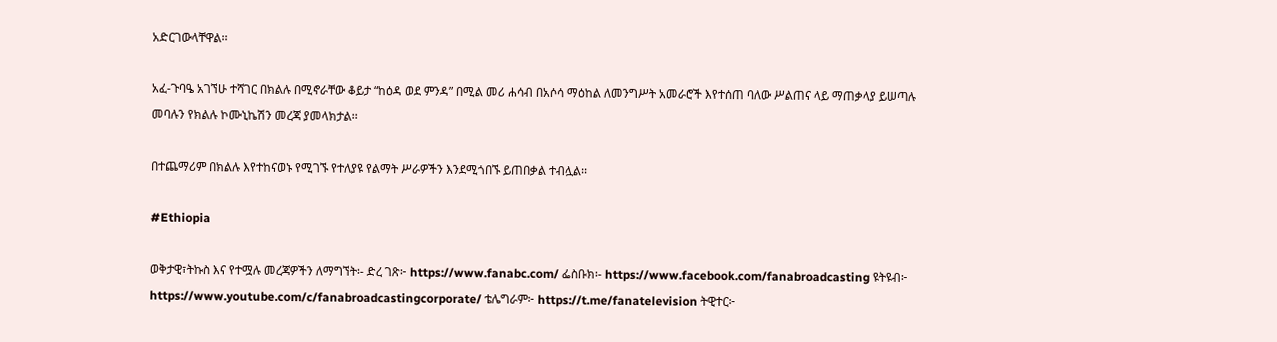አድርገውላቸዋል፡፡

አፈ-ጉባዔ አገኘሁ ተሻገር በክልሉ በሚኖራቸው ቆይታ “ከዕዳ ወደ ምንዳ” በሚል መሪ ሐሳብ በአሶሳ ማዕከል ለመንግሥት አመራሮች እየተሰጠ ባለው ሥልጠና ላይ ማጠቃላያ ይሠጣሉ መባሉን የክልሉ ኮሙኒኬሽን መረጃ ያመላክታል፡፡

በተጨማሪም በክልሉ እየተከናወኑ የሚገኙ የተለያዩ የልማት ሥራዎችን እንደሚጎበኙ ይጠበቃል ተብሏል፡፡

#Ethiopia

ወቅታዊ፣ትኩስ እና የተሟሉ መረጃዎችን ለማግኘት፡- ድረ ገጽ፦ https://www.fanabc.com/ ፌስቡክ፡- https://www.facebook.com/fanabroadcasting ዩትዩብ፦ https://www.youtube.com/c/fanabroadcastingcorporate/ ቴሌግራም፦ https://t.me/fanatelevision ትዊተር፦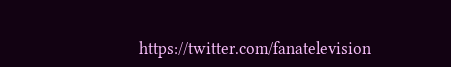https://twitter.com/fanatelevision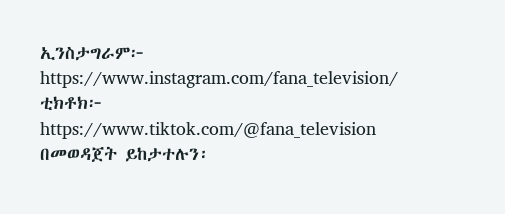ኢንስታግራም፦ https://www.instagram.com/fana_television/ ቲክቶክ፦ https://www.tiktok.com/@fana_television በመወዳጀት ይከታተሉን፡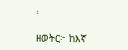፡

ዘወትር፦ ከእኛ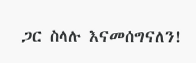ጋር ስላሉ እናመሰግናለን!